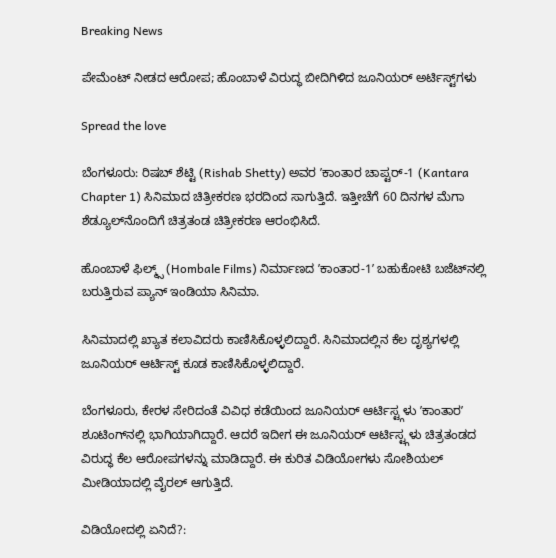Breaking News

ಪೇಮೆಂಟ್‌ ನೀಡದ ಆರೋಪ; ಹೊಂಬಾಳೆ ವಿರುದ್ಧ ಬೀದಿಗಿಳಿದ ಜೂನಿಯರ್‌ ಅರ್ಟಿಸ್ಟ್‌ಗಳು

Spread the love

ಬೆಂಗಳೂರು: ರಿಷಬ್‌ ಶೆಟ್ಟಿ (Rishab Shetty) ಅವರ ʼಕಾಂತಾರ ಚಾಪ್ಟರ್-1 (Kantara Chapter 1) ಸಿನಿಮಾದ ಚಿತ್ರೀಕರಣ ಭರದಿಂದ ಸಾಗುತ್ತಿದೆ. ಇತ್ತೀಚೆಗೆ 60 ದಿನಗಳ ಮೆಗಾ ಶೆಡ್ಯೂಲ್‌ನೊಂದಿಗೆ ಚಿತ್ರತಂಡ ಚಿತ್ರೀಕರಣ ಆರಂಭಿಸಿದೆ.

ಹೊಂಬಾಳೆ ಫಿಲ್ಮ್ಸ್‌ (Hombale Films) ನಿರ್ಮಾಣದ ʼಕಾಂತಾರ-1ʼ ಬಹುಕೋಟಿ ಬಜೆಟ್‌ನಲ್ಲಿ ಬರುತ್ತಿರುವ ಪ್ಯಾನ್‌ ಇಂಡಿಯಾ ಸಿನಿಮಾ.

ಸಿನಿಮಾದಲ್ಲಿ ಖ್ಯಾತ ಕಲಾವಿದರು ಕಾಣಿಸಿಕೊಳ್ಳಲಿದ್ದಾರೆ. ಸಿನಿಮಾದಲ್ಲಿನ ಕೆಲ ದೃಶ್ಯಗಳಲ್ಲಿ ಜೂನಿಯರ್ ಆರ್ಟಿಸ್ಟ್ ಕೂಡ ಕಾಣಿಸಿಕೊಳ್ಳಲಿದ್ದಾರೆ.

ಬೆಂಗಳೂರು, ಕೇರಳ ಸೇರಿದಂತೆ ವಿವಿಧ ಕಡೆಯಿಂದ ಜೂನಿಯರ್ ಆರ್ಟಿಸ್ಟ್ಗಳು ʼಕಾಂತಾರʼ ಶೂಟಿಂಗ್‌ನಲ್ಲಿ ಭಾಗಿಯಾಗಿದ್ದಾರೆ. ಆದರೆ ಇದೀಗ ಈ ಜೂನಿಯರ್ ಆರ್ಟಿಸ್ಟ್ಗಳು ಚಿತ್ರತಂಡದ ವಿರುದ್ಧ ಕೆಲ ಆರೋಪಗಳನ್ನು ಮಾಡಿದ್ದಾರೆ. ಈ ಕುರಿತ ವಿಡಿಯೋಗಳು ಸೋಶಿಯಲ್‌ ಮೀಡಿಯಾದಲ್ಲಿ ವೈರಲ್‌ ಆಗುತ್ತಿದೆ.

ವಿಡಿಯೋದಲ್ಲಿ ಏನಿದೆ?: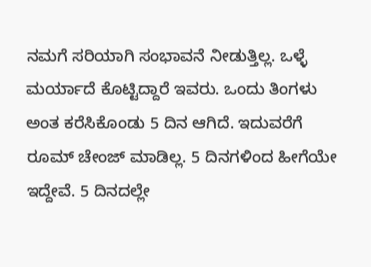ನಮಗೆ ಸರಿಯಾಗಿ ಸಂಭಾವನೆ ನೀಡುತ್ತಿಲ್ಲ. ಒಳ್ಳೆ ಮರ್ಯಾದೆ ಕೊಟ್ಟಿದ್ದಾರೆ ಇವರು. ಒಂದು ತಿಂಗಳು ಅಂತ ಕರೆಸಿಕೊಂಡು 5 ದಿನ ಆಗಿದೆ. ಇದುವರೆಗೆ ರೂಮ್‌ ಚೇಂಜ್‌ ಮಾಡಿಲ್ಲ. 5 ದಿನಗಳಿಂದ ಹೀಗೆಯೇ ಇದ್ದೇವೆ. 5 ದಿನದಲ್ಲೇ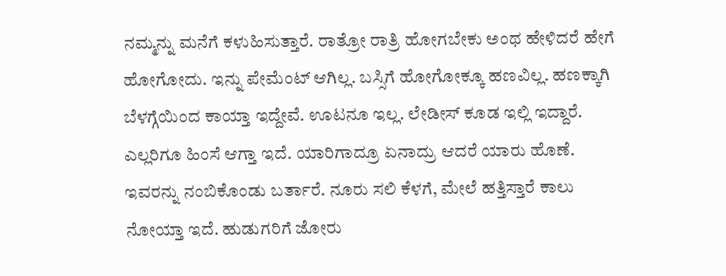ನಮ್ಮನ್ನು ಮನೆಗೆ ಕಳುಹಿಸುತ್ತಾರೆ. ರಾತ್ರೋ ರಾತ್ರಿ ಹೋಗಬೇಕು ಅಂಥ ಹೇಳಿದರೆ ಹೇಗೆ ಹೋಗೋದು. ಇನ್ನು ಪೇಮೆಂಟ್‌ ಆಗಿಲ್ಲ. ಬಸ್ಸಿಗೆ ಹೋಗೋಕ್ಕೂ ಹಣವಿಲ್ಲ. ಹಣಕ್ಕಾಗಿ ಬೆಳಗ್ಗೆಯಿಂದ ಕಾಯ್ತಾ ಇದ್ದೇವೆ. ಊಟನೂ ಇಲ್ಲ. ಲೇಡೀಸ್‌ ಕೂಡ ಇಲ್ಲಿ ಇದ್ದಾರೆ. ಎಲ್ಲರಿಗೂ ಹಿಂಸೆ ಆಗ್ತಾ ಇದೆ. ಯಾರಿಗಾದ್ರೂ ಏನಾದ್ರು ಆದರೆ ಯಾರು ಹೊಣೆ. ಇವರನ್ನು ನಂಬಿಕೊಂಡು ಬರ್ತಾರೆ. ನೂರು ಸಲಿ ಕೆಳಗೆ, ಮೇಲೆ ಹತ್ತಿಸ್ತಾರೆ ಕಾಲು ನೋಯ್ತಾ ಇದೆ. ಹುಡುಗರಿಗೆ ಜೋರು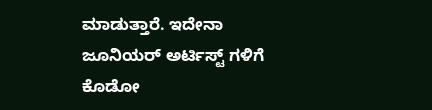ಮಾಡುತ್ತಾರೆ. ಇದೇನಾ ಜೂನಿಯರ್‌ ಅರ್ಟಿಸ್ಟ್‌ ಗಳಿಗೆ ಕೊಡೋ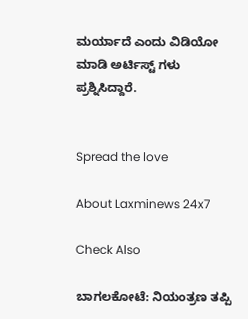ಮರ್ಯಾದೆ ಎಂದು ವಿಡಿಯೋ ಮಾಡಿ ಅರ್ಟಿಸ್ಟ್‌ ಗಳು ಪ್ರಶ್ನಿಸಿದ್ದಾರೆ.


Spread the love

About Laxminews 24x7

Check Also

ಬಾಗಲಕೋಟೆ: ನಿಯಂತ್ರಣ ತಪ್ಪಿ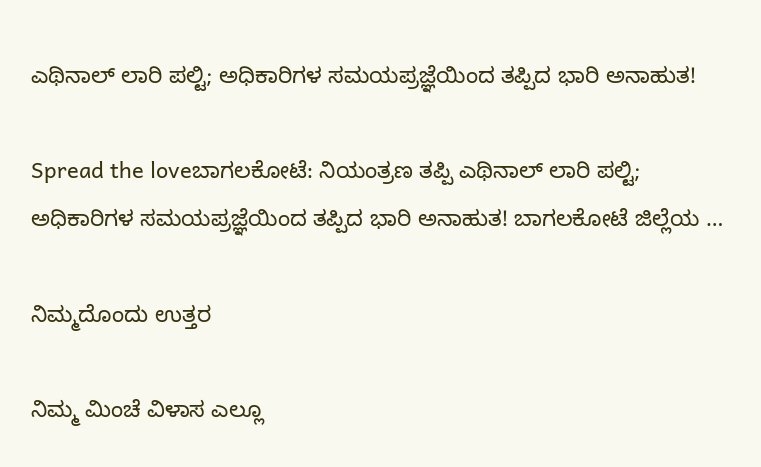ಎಥಿನಾಲ್ ಲಾರಿ ಪಲ್ಟಿ; ಅಧಿಕಾರಿಗಳ ಸಮಯಪ್ರಜ್ಞೆಯಿಂದ ತಪ್ಪಿದ ಭಾರಿ ಅನಾಹುತ!

Spread the loveಬಾಗಲಕೋಟೆ: ನಿಯಂತ್ರಣ ತಪ್ಪಿ ಎಥಿನಾಲ್ ಲಾರಿ ಪಲ್ಟಿ; ಅಧಿಕಾರಿಗಳ ಸಮಯಪ್ರಜ್ಞೆಯಿಂದ ತಪ್ಪಿದ ಭಾರಿ ಅನಾಹುತ! ಬಾಗಲಕೋಟೆ ಜಿಲ್ಲೆಯ …

ನಿಮ್ಮದೊಂದು ಉತ್ತರ

ನಿಮ್ಮ ಮಿಂಚೆ ವಿಳಾಸ ಎಲ್ಲೂ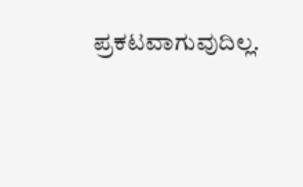ಪ್ರಕಟವಾಗುವುದಿಲ್ಲ.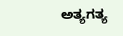ಅತ್ಯಗತ್ಯ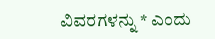ವಿವರಗಳನ್ನು * ಎಂದು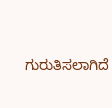ಗುರುತಿಸಲಾಗಿದೆ